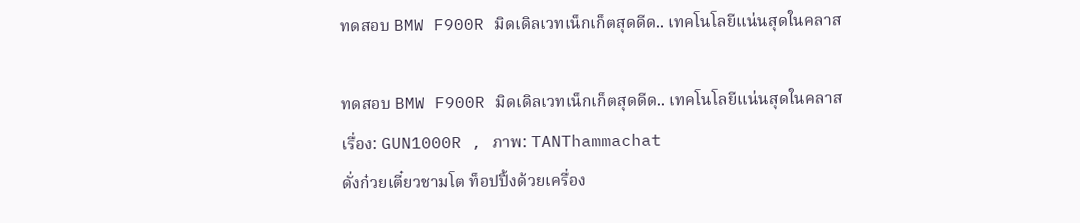ทดสอบ BMW F900R มิดเดิลเวทเน็กเก็ตสุดดีด.. เทคโนโลยีแน่นสุดในคลาส

ทดสอบ BMW F900R มิดเดิลเวทเน็กเก็ตสุดดีด.. เทคโนโลยีแน่นสุดในคลาส
เรื่อง: GUN1000R , ภาพ: TANThammachat
ดั่งก๋วยเตี๋ยวชามโต ท็อปปิ้งด้วยเครื่อง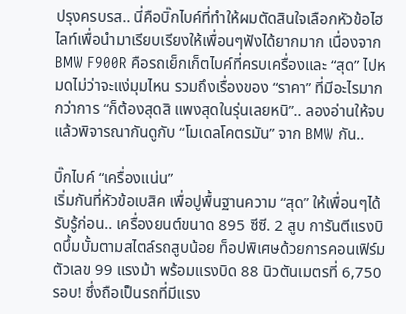ปรุงครบรส.. นี่คือบิ๊กไบค์ที่ทำให้ผมตัดสินใจเลือกหัวข้อไฮไลท์เพื่อนำมาเรียบเรียงให้เพื่อนๆฟังได้ยากมาก เนื่องจาก BMW F900R คือรถเย็กเก็ตไบค์ที่ครบเครื่องและ “สุด” ไปหมดไม่ว่าจะแง่มุมไหน รวมถึงเรื่องของ “ราคา” ที่มีอะไรมากกว่าการ “ก็ต้องสุดสิ แพงสุดในรุ่นเลยหนิ”.. ลองอ่านให้จบแล้วพิจารณากันดูกับ “โมเดลโคตรมัน” จาก BMW กัน..

บิ๊กไบค์ “เครื่องแน่น”
เริ่มกันที่หัวข้อเบสิค เพื่อปูพื้นฐานความ “สุด” ให้เพื่อนๆได้รับรู้ก่อน.. เครื่องยนต์ขนาด 895 ซีซี. 2 สูบ การันตีแรงบิดบึ้มบั้มตามสไตล์รถสูบน้อย ท็อปพิเศษด้วยการคอนเฟิร์มตัวเลข 99 แรงม้า พร้อมแรงบิด 88 นิวตันเมตรที่ 6,750 รอบ! ซึ่งถือเป็นรถที่มีแรง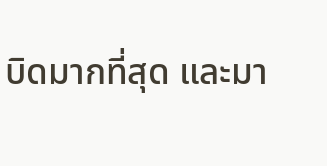บิดมากที่สุด และมา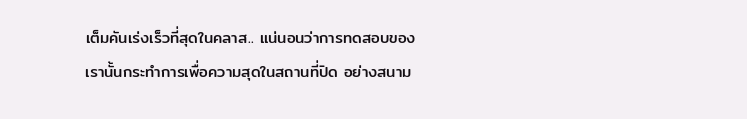เต็มคันเร่งเร็วที่สุดในคลาส.. แน่นอนว่าการทดสอบของเรานั้นกระทำการเพื่อความสุดในสถานที่ปิด อย่างสนาม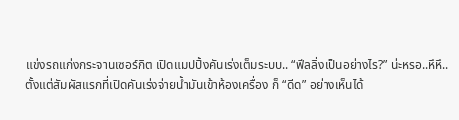แข่งรถแก่งกระจานเซอร์กิต เปิดแมปปิ้งคันเร่งเต็มระบบ.. “ฟีลลิ่งเป็นอย่างไร?” น่ะหรอ..หึหึ..
ตั้งแต่สัมผัสแรกที่เปิดคันเร่งจ่ายน้ำมันเข้าห้องเครื่อง ก็ “ดีด” อย่างเห็นได้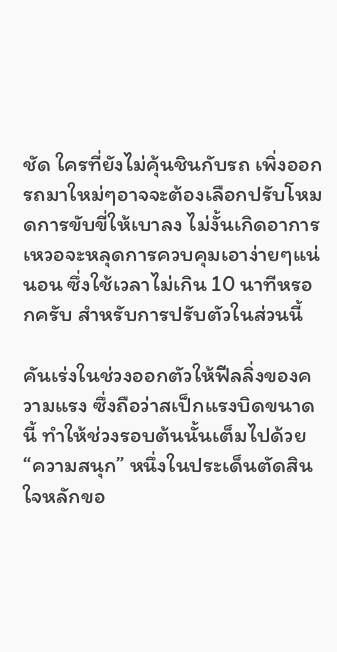ชัด ใครที่ยังไม่คุ้นชินกับรถ เพิ่งออกรถมาใหม่ๆอาจจะต้องเลือกปรับโหมดการขับขี่ให้เบาลง ไม่งั้นเกิดอาการเหวอจะหลุดการควบคุมเอาง่ายๆแน่นอน ซึ่งใช้เวลาไม่เกิน 10 นาทีหรอกครับ สำหรับการปรับตัวในส่วนนี้

คันเร่งในช่วงออกตัวให้ฟีลลิ่งของความแรง ซึ่งถือว่าสเป็กแรงบิดขนาดนี้ ทำให้ช่วงรอบต้นนั้นเต็มไปด้วย “ความสนุก” หนึ่งในประเด็นตัดสินใจหลักขอ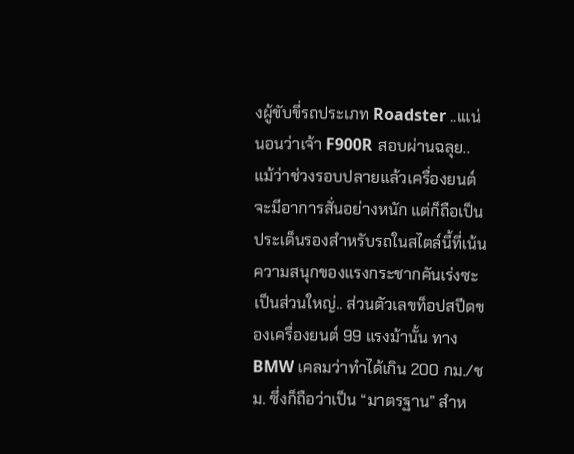งผู้ขับขี่รถประเภท Roadster ..เแน่นอนว่าเจ้า F900R สอบผ่านฉลุย.. แม้ว่าช่วงรอบปลายแล้วเครื่องยนต์จะมีอาการสั่นอย่างหนัก แต่ก็ถือเป็นประเด็นรองสำหรับรถในสไตล์นี้ที่เน้นความสนุกของแรงกระชากคันเร่งซะเป็นส่วนใหญ่.. ส่วนตัวเลขท็อปสปีดของเครื่องยนต์ 99 แรงม้านั้น ทาง BMW เคลมว่าทำได้เกิน 200 กม./ชม. ซึ่งก็ถือว่าเป็น “มาตรฐาน” สำห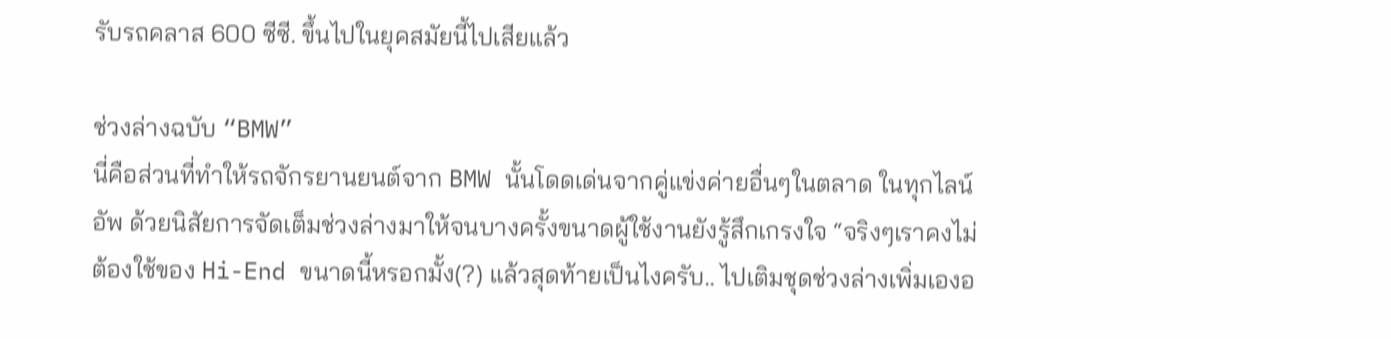รับรถคลาส 600 ซีซี. ขึ้นไปในยุคสมัยนี้ไปเสียแล้ว

ช่วงล่างฉบับ “BMW”
นี่คือส่วนที่ทำให้รถจักรยานยนต์จาก BMW นั้นโดดเด่นจากคู่แข่งค่ายอื่นๆในตลาด ในทุกไลน์อัพ ด้วยนิสัยการจัดเต็มช่วงล่างมาให้จนบางครั้งขนาดผู้ใช้งานยังรู้สึกเกรงใจ “จริงๆเราคงไม่ต้องใช้ของ Hi-End ขนาดนี้หรอกมั้ง(?) แล้วสุดท้ายเป็นไงครับ.. ไปเติมชุดช่วงล่างเพิ่มเองอ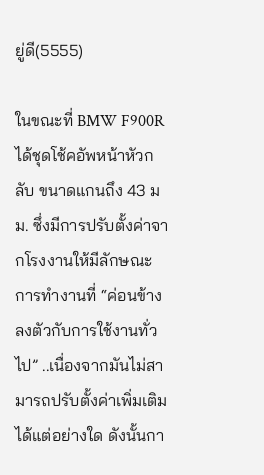ยู่ดี(5555)

ในขณะที่ BMW F900R ได้ชุดโช้คอัพหน้าหัวกลับ ขนาดแกนถึง 43 มม. ซึ่งมีการปรับตั้งค่าจากโรงงานให้มีลักษณะการทำงานที่ “ค่อนข้างลงตัวกับการใช้งานทั่วไป” ..เนื่องจากมันไม่สามารถปรับตั้งค่าเพิ่มเติมได้แต่อย่างใด ดังนั้นกา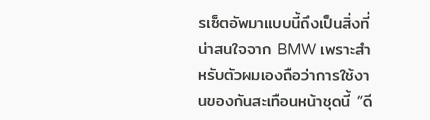รเซ็ตอัพมาแบบนี้ถึงเป็นสิ่งที่น่าสนใจจาก BMW เพราะสำหรับตัวผมเองถือว่าการใช้งานของกันสะเทือนหน้าชุดนี้ “ดี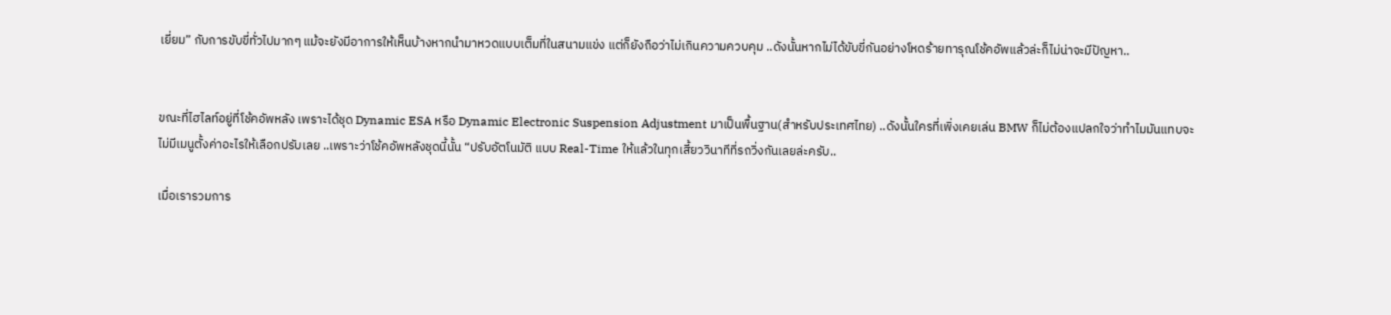เยี่ยม” กับการขับขี่ทั่วไปมากๆ แม้จะยังมีอาการให้เห็นบ้างหากนำมาหวดแบบเต็มที่ในสนามแข่ง แต่ก็ยังถือว่าไม่เกินความควบคุม ..ดังนั้นหากไม่ได้ขับขี่กันอย่างโหดร้ายทารุณโช้คอัพแล้วล่ะก็ไม่น่าจะมีปัญหา..


ขณะที่ไฮไลท์อยู่ที่โช้คอัพหลัง เพราะได้ชุด Dynamic ESA หรือ Dynamic Electronic Suspension Adjustment มาเป็นพื้นฐาน(สำหรับประเทศไทย) ..ดังนั้นใครที่เพิ่งเคยเล่น BMW ก็ไม่ต้องแปลกใจว่าทำไมมันแทบจะไม่มีเมนูตั้งค่าอะไรให้เลือกปรับเลย ..เพราะว่าโช้คอัพหลังชุดนี้นั้น “ปรับอัตโนมัติ แบบ Real-Time ให้แล้วในทุกเสี้ยววินาทีที่รถวิ่งกันเลยล่ะครับ..

เมื่อเรารวมการ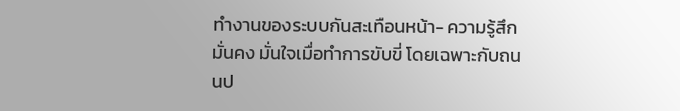ทำงานของระบบกันสะเทือนหน้า- ความรู้สึกมั่นคง มั่นใจเมื่อทำการขับขี่ โดยเฉพาะกับถนนป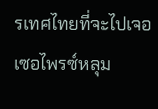รเทศไทยที่จะไปเจอเซอไพรซ์หลุม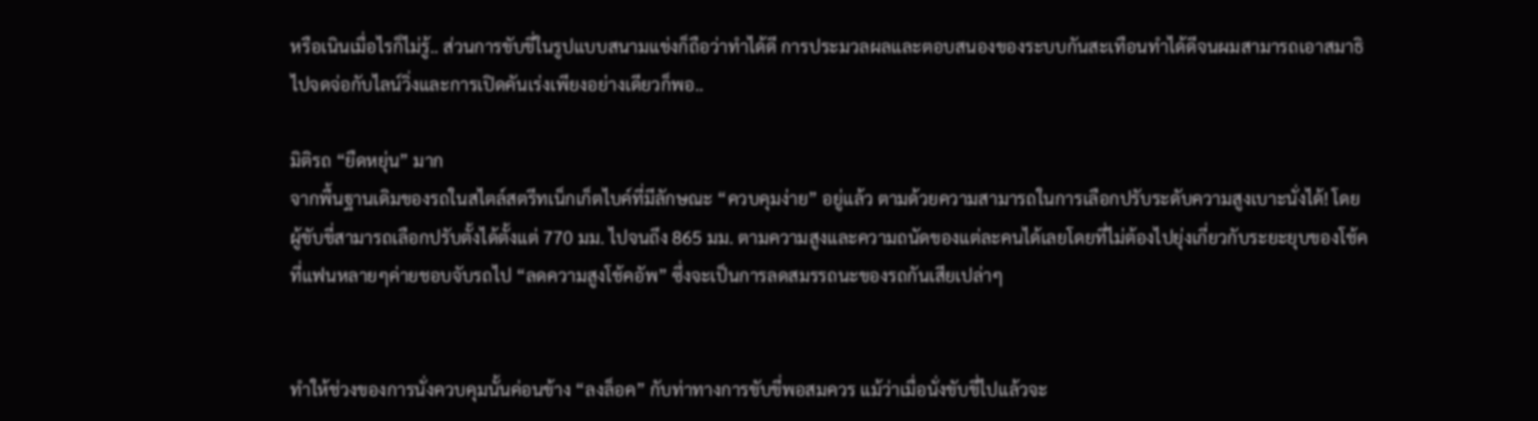หรือเนินเมื่อไรก็ไม่รู้.. ส่วนการขับขี่ในรูปแบบสนามแข่งก็ถือว่าทำได้ดี การประมวลผลและตอบสนองของระบบกันสะเทือนทำได้ดีจนผมสามารถเอาสมาธิไปจดจ่อกับไลน์วิ่งและการเปิดคันเร่งเพียงอย่างเดียวก็พอ..

มิติรถ “ยืดหยุ่น” มาก
จากพื้นฐานเดิมของรถในสไตล์สตรีทเน็กเก็ตไบค์ที่มีลักษณะ “ควบคุมง่าย” อยู่แล้ว ตามด้วยความสามารถในการเลือกปรับระดับความสูงเบาะนั่งได้! โดยผู้ขับขี่สามารถเลือกปรับตั้งได้ตั้งแต่ 770 มม. ไปจนถึง 865 มม. ตามความสูงและความถนัดของแต่ละคนได้เลยโดยที่ไม่ต้องไปยุ่งเกี่ยวกับระยะยุบของโช้คที่แฟนหลายๆค่ายชอบจับรถไป “ลดความสูงโช้คอัพ” ซึ่งจะเป็นการลดสมรรถนะของรถกันเสียเปล่าๆ


ทำให้ช่วงของการนั่งควบคุมนั้นค่อนข้าง “ลงล็อค” กับท่าทางการขับขี่พอสมควร แม้ว่าเมื่อนั่งขับขี่ไปแล้วจะ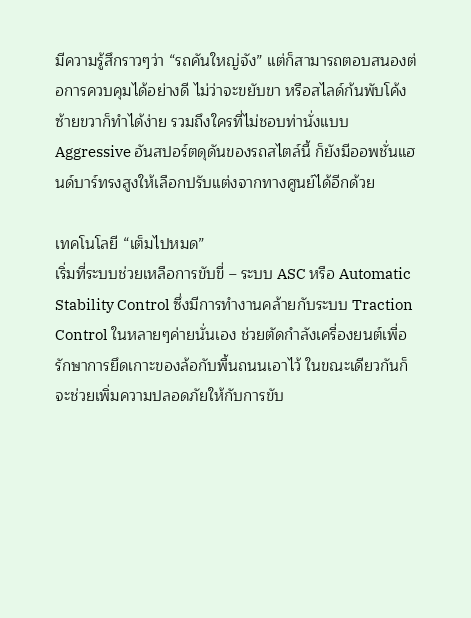มีความรู้สึกราวๆว่า “รถคันใหญ่จัง” แต่ก็สามารถตอบสนองต่อการควบคุมได้อย่างดี ไม่ว่าจะขยับขา หรือสไลด์ก้นพับโค้งซ้ายขวาก็ทำได้ง่าย รวมถึงใครที่ไม่ชอบท่านั่งแบบ Aggressive อันสปอร์ตดุดันของรถสไตล์นี้ ก็ยังมีออพชั่นแฮนด์บาร์ทรงสูงให้เลือกปรับแต่งจากทางศูนย์ได้อีกด้วย

เทคโนโลยี “เต็มไปหมด”
เริ่มที่ระบบช่วยเหลือการขับขี่ – ระบบ ASC หรือ Automatic Stability Control ซึ่งมีการทำงานคล้ายกับระบบ Traction Control ในหลายๆค่ายนั่นเอง ช่วยตัดกำลังเครื่องยนต์เพื่อรักษาการยึดเกาะของล้อกับพื้นถนนเอาไว้ ในขณะเดียวกันก็จะช่วยเพิ่มความปลอดภัยให้กับการขับ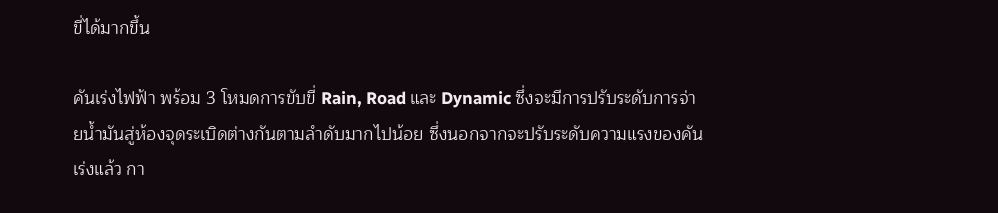ขี่ได้มากขึ้น

คันเร่งไฟฟ้า พร้อม 3 โหมดการขับขี่ Rain, Road และ Dynamic ซึ่งจะมีการปรับระดับการจ่ายน้ำมันสู่ห้องจุดระเบิดต่างกันตามลำดับมากไปน้อย ซึ่งนอกจากจะปรับระดับความแรงของคันเร่งแล้ว กา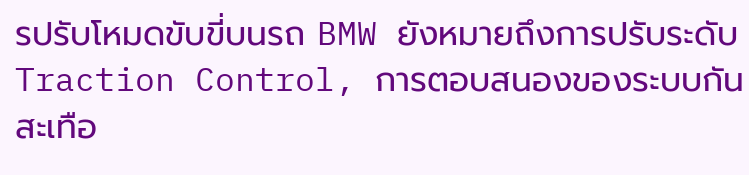รปรับโหมดขับขี่บนรถ BMW ยังหมายถึงการปรับระดับ Traction Control, การตอบสนองของระบบกันสะเทือ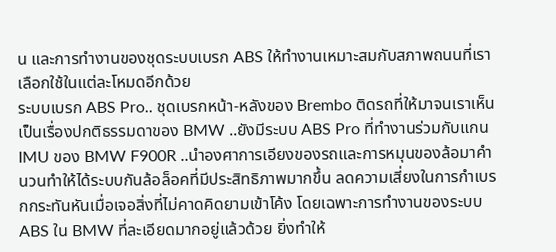น และการทำงานของชุดระบบเบรก ABS ให้ทำงานเหมาะสมกับสภาพถนนที่เราเลือกใช้ในแต่ละโหมดอีกด้วย
ระบบเบรก ABS Pro.. ชุดเบรกหน้า-หลังของ Brembo ติดรถที่ให้มาจนเราเห็นเป็นเรื่องปกติธรรมดาของ BMW ..ยังมีระบบ ABS Pro ที่ทำงานร่วมกับแกน IMU ของ BMW F900R ..นำองศาการเอียงของรถและการหมุนของล้อมาคำนวนทำให้ได้ระบบกันล้อล็อคที่มีประสิทธิภาพมากขึ้น ลดความเสี่ยงในการกำเบรกกระทันหันเมื่อเจอสิ่งที่ไม่คาดคิดยามเข้าโค้ง โดยเฉพาะการทำงานของระบบ ABS ใน BMW ที่ละเอียดมากอยู่แล้วด้วย ยิ่งทำให้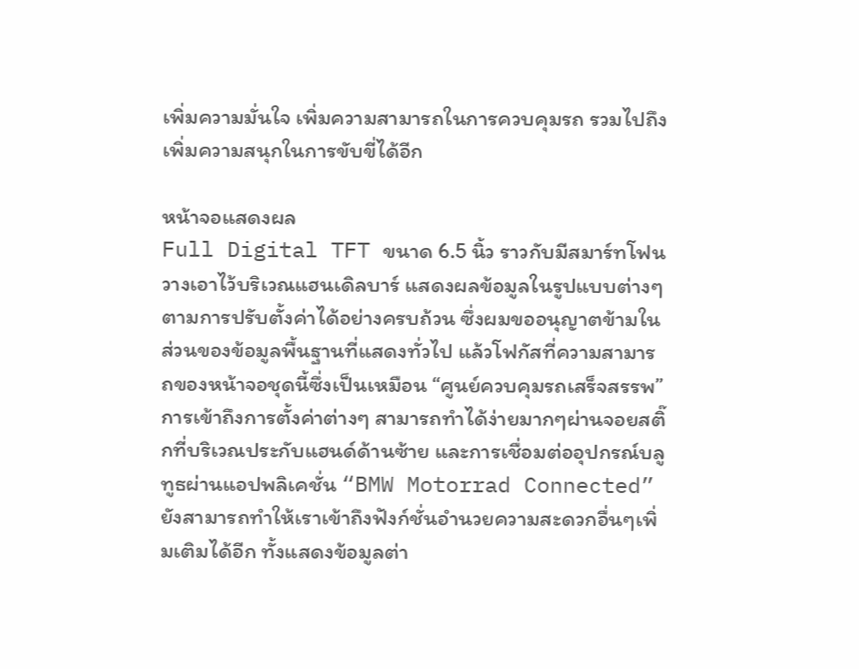เพิ่มความมั่นใจ เพิ่มความสามารถในการควบคุมรถ รวมไปถึงเพิ่มความสนุกในการขับขี่ได้อีก

หน้าจอแสดงผล
Full Digital TFT ขนาด 6.5 นิ้ว ราวกับมีสมาร์ทโฟนวางเอาไว้บริเวณแฮนเดิลบาร์ แสดงผลข้อมูลในรูปแบบต่างๆตามการปรับตั้งค่าได้อย่างครบถ้วน ซึ่งผมขออนุญาตข้ามในส่วนของข้อมูลพื้นฐานที่แสดงทั่วไป แล้วโฟกัสที่ความสามารถของหน้าจอชุดนี้ซึ่งเป็นเหมือน “ศูนย์ควบคุมรถเสร็จสรรพ” การเข้าถึงการตั้งค่าต่างๆ สามารถทำได้ง่ายมากๆผ่านจอยสติ๊กที่บริเวณประกับแฮนด์ด้านซ้าย และการเชื่อมต่ออุปกรณ์บลูทูธผ่านแอปพลิเคชั่น “BMW Motorrad Connected” ยังสามารถทำให้เราเข้าถึงฟังก์ชั่นอำนวยความสะดวกอื่นๆเพิ่มเติมได้อีก ทั้งแสดงข้อมูลต่า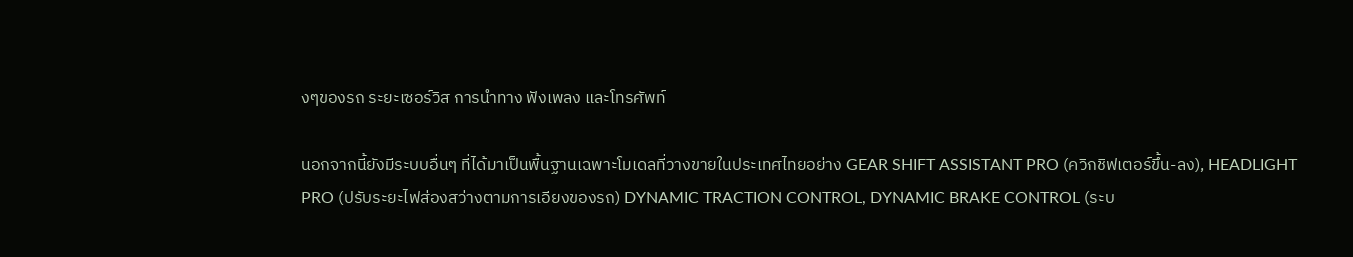งๆของรถ ระยะเซอร์วิส การนำทาง ฟังเพลง และโทรศัพท์

นอกจากนี้ยังมีระบบอื่นๆ ที่ได้มาเป็นพื้นฐานเฉพาะโมเดลที่วางขายในประเทศไทยอย่าง GEAR SHIFT ASSISTANT PRO (ควิกชิฟเตอร์ขึ้น-ลง), HEADLIGHT PRO (ปรับระยะไฟส่องสว่างตามการเอียงของรถ) DYNAMIC TRACTION CONTROL, DYNAMIC BRAKE CONTROL (ระบ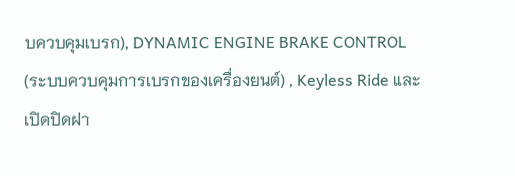บควบคุมเบรก), DYNAMIC ENGINE BRAKE CONTROL (ระบบควบคุมการเบรกของเครื่องยนต์) , Keyless Ride และเปิดปิดฝา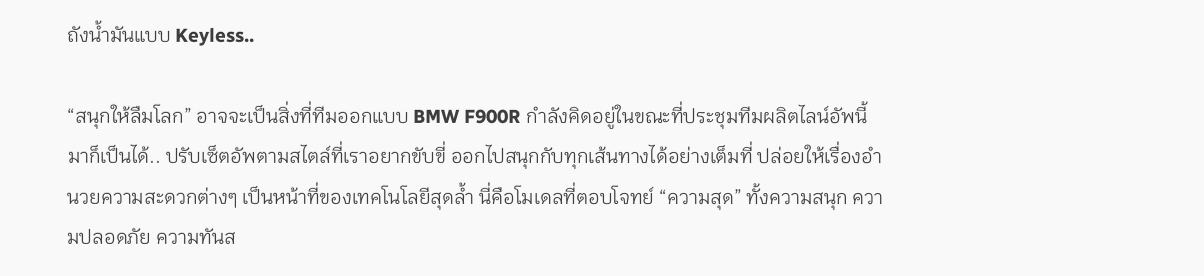ถังน้ำมันแบบ Keyless..

“สนุกให้ลืมโลก” อาจจะเป็นสิ่งที่ทีมออกแบบ BMW F900R กำลังคิดอยู่ในขณะที่ประชุมทีมผลิตไลน์อัพนี้มาก็เป็นได้.. ปรับเซ็ตอัพตามสไตล์ที่เราอยากขับขี่ ออกไปสนุกกับทุกเส้นทางได้อย่างเต็มที่ ปล่อยให้เรื่องอำนวยความสะดวกต่างๆ เป็นหน้าที่ของเทคโนโลยีสุดล้ำ นี่คือโมเดลที่ตอบโจทย์ “ความสุด” ทั้งความสนุก ความปลอดภัย ความทันส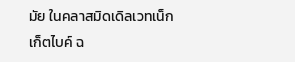มัย ในคลาสมิดเดิลเวทเน็กเก็ตไบค์ ฉ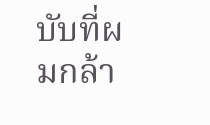บับที่ผมกล้า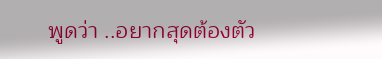พูดว่า ..อยากสุดต้องตัว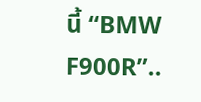นี้ “BMW F900R”..